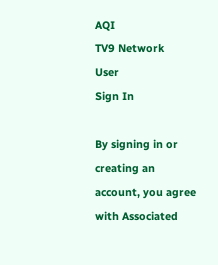AQI
TV9 Network
User
Sign In

By signing in or creating an account, you agree with Associated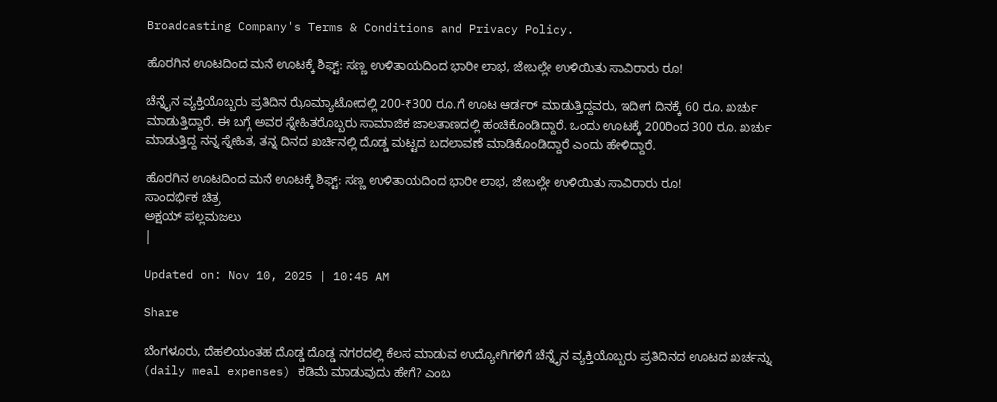Broadcasting Company's Terms & Conditions and Privacy Policy.

ಹೊರಗಿನ ಊಟದಿಂದ ಮನೆ ಊಟಕ್ಕೆ ಶಿಫ್ಟ್: ಸಣ್ಣ ಉಳಿತಾಯದಿಂದ ಭಾರೀ ಲಾಭ, ಜೇಬಲ್ಲೇ ಉಳಿಯಿತು ಸಾವಿರಾರು ರೂ!

ಚೆನ್ನೈನ ವ್ಯಕ್ತಿಯೊಬ್ಬರು ಪ್ರತಿದಿನ ಝೊಮ್ಯಾಟೋದಲ್ಲಿ 200-₹300 ರೂ.ಗೆ ಊಟ ಆರ್ಡರ್ ಮಾಡುತ್ತಿದ್ದವರು, ಇದೀಗ ದಿನಕ್ಕೆ 60 ರೂ. ಖರ್ಚು ಮಾಡುತ್ತಿದ್ದಾರೆ. ಈ ಬಗ್ಗೆ ಅವರ ಸ್ನೇಹಿತರೊಬ್ಬರು ಸಾಮಾಜಿಕ ಜಾಲತಾಣದಲ್ಲಿ ಹಂಚಿಕೊಂಡಿದ್ದಾರೆ. ಒಂದು ಊಟಕ್ಕೆ 200ರಿಂದ 300 ರೂ. ಖರ್ಚು ಮಾಡುತ್ತಿದ್ದ ನನ್ನ ಸ್ನೇಹಿತ, ತನ್ನ ದಿನದ ಖರ್ಚಿನಲ್ಲಿ ದೊಡ್ಡ ಮಟ್ಟದ ಬದಲಾವಣೆ ಮಾಡಿಕೊಂಡಿದ್ದಾರೆ ಎಂದು ಹೇಳಿದ್ದಾರೆ.

ಹೊರಗಿನ ಊಟದಿಂದ ಮನೆ ಊಟಕ್ಕೆ ಶಿಫ್ಟ್: ಸಣ್ಣ ಉಳಿತಾಯದಿಂದ ಭಾರೀ ಲಾಭ, ಜೇಬಲ್ಲೇ ಉಳಿಯಿತು ಸಾವಿರಾರು ರೂ!
ಸಾಂದರ್ಭಿಕ ಚಿತ್ರ
ಅಕ್ಷಯ್ ಪಲ್ಲಮಜಲು
|

Updated on: Nov 10, 2025 | 10:45 AM

Share

ಬೆಂಗಳೂರು, ದೆಹಲಿಯಂತಹ ದೊಡ್ಡ ದೊಡ್ಡ ನಗರದಲ್ಲಿ ಕೆಲಸ ಮಾಡುವ ಉದ್ಯೋಗಿಗಳಿಗೆ ಚೆನ್ನೈನ ವ್ಯಕ್ತಿಯೊಬ್ಬರು ಪ್ರತಿದಿನದ ಊಟದ ಖರ್ಚನ್ನು (daily meal expenses) ಕಡಿಮೆ ಮಾಡುವುದು ಹೇಗೆ? ಎಂಬ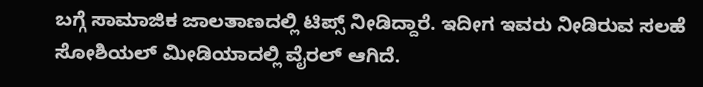ಬಗ್ಗೆ ಸಾಮಾಜಿಕ ಜಾಲತಾಣದಲ್ಲಿ ಟಿಪ್ಸ್ ನೀಡಿದ್ದಾರೆ. ಇದೀಗ ಇವರು ನೀಡಿರುವ ಸಲಹೆ ಸೋಶಿಯಲ್ ಮೀಡಿಯಾದಲ್ಲಿ ವೈರಲ್ ಆಗಿದೆ.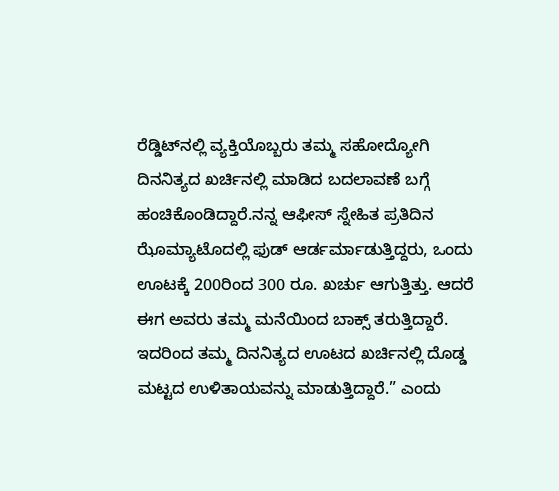ರೆಡ್ಡಿಟ್‌ನಲ್ಲಿ ವ್ಯಕ್ತಿಯೊಬ್ಬರು ತಮ್ಮ ಸಹೋದ್ಯೋಗಿ ದಿನನಿತ್ಯದ ಖರ್ಚಿನಲ್ಲಿ ಮಾಡಿದ ಬದಲಾವಣೆ ಬಗ್ಗೆ ಹಂಚಿಕೊಂಡಿದ್ದಾರೆ.ನನ್ನ ಆಫೀಸ್ ಸ್ನೇಹಿತ ಪ್ರತಿದಿನ ಝೊಮ್ಯಾಟೊದಲ್ಲಿ ಫುಡ್ ಆರ್ಡರ್ಮಾಡುತ್ತಿದ್ದರು, ಒಂದು ಊಟಕ್ಕೆ 200ರಿಂದ 300 ರೂ. ಖರ್ಚು ಆಗುತ್ತಿತ್ತು. ಆದರೆ ಈಗ ಅವರು ತಮ್ಮ ಮನೆಯಿಂದ ಬಾಕ್ಸ್ ತರುತ್ತಿದ್ದಾರೆ. ಇದರಿಂದ ತಮ್ಮ ದಿನನಿತ್ಯದ ಊಟದ ಖರ್ಚಿನಲ್ಲಿ ದೊಡ್ಡ ಮಟ್ಟದ ಉಳಿತಾಯವನ್ನು ಮಾಡುತ್ತಿದ್ದಾರೆ.” ಎಂದು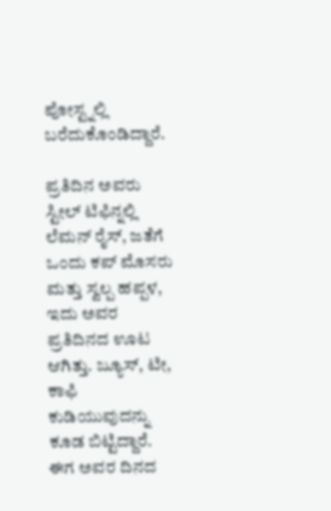ಪೋಸ್ಟ್ನಲ್ಲಿ ಬರೆದುಕೊಂಡಿದ್ದಾರೆ.

ಪ್ರತಿದಿನ ಅವರು ಸ್ಟೀಲ್ ಟಿಫಿನ್ನಲ್ಲಿ ಲೆಮನ್ ರೈಸ್, ಜತೆಗೆ ಒಂದು ಕಪ್ ಮೊಸರು ಮತ್ತು ಸ್ವಲ್ಪ ಹಪ್ಪಳ, ಇದು ಅವರ ಪ್ರತಿದಿನದ ಊಟ ಆಗಿತ್ತು. ಜ್ಯೂಸ್, ಟೀ, ಕಾಫಿ ಕುಡಿಯುವುದನ್ನು ಕೂಡ ಬಿಟ್ಟಿದ್ದಾರೆ. ಈಗ ಅವರ ದಿನದ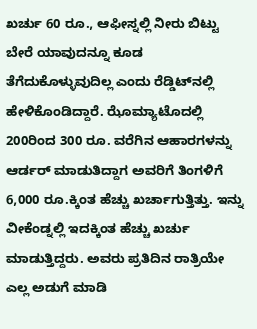ಖರ್ಚು 60 ರೂ., ಆಫೀಸ್ನಲ್ಲಿ ನೀರು ಬಿಟ್ಟು ಬೇರೆ ಯಾವುದನ್ನೂ ಕೂಡ ತೆಗೆದುಕೊಳ್ಳುವುದಿಲ್ಲ ಎಂದು ರೆಡ್ಡಿಟ್‌ನಲ್ಲಿ ಹೇಳಿಕೊಂಡಿದ್ದಾರೆ. ಝೊಮ್ಯಾಟೊದಲ್ಲಿ 200ರಿಂದ 300 ರೂ. ವರೆಗಿನ ಆಹಾರಗಳನ್ನು ಆರ್ಡರ್ ಮಾಡುತಿದ್ದಾಗ ಅವರಿಗೆ ತಿಂಗಳಿಗೆ  6,000 ರೂ.ಕ್ಕಿಂತ ಹೆಚ್ಚು ಖರ್ಚಾಗುತ್ತಿತ್ತು. ಇನ್ನು ವೀಕೆಂಡ್ನಲ್ಲಿ ಇದಕ್ಕಿಂತ ಹೆಚ್ಚು ಖರ್ಚು ಮಾಡುತ್ತಿದ್ದರು. ಅವರು ಪ್ರತಿದಿನ ರಾತ್ರಿಯೇ ಎಲ್ಲ ಅಡುಗೆ ಮಾಡಿ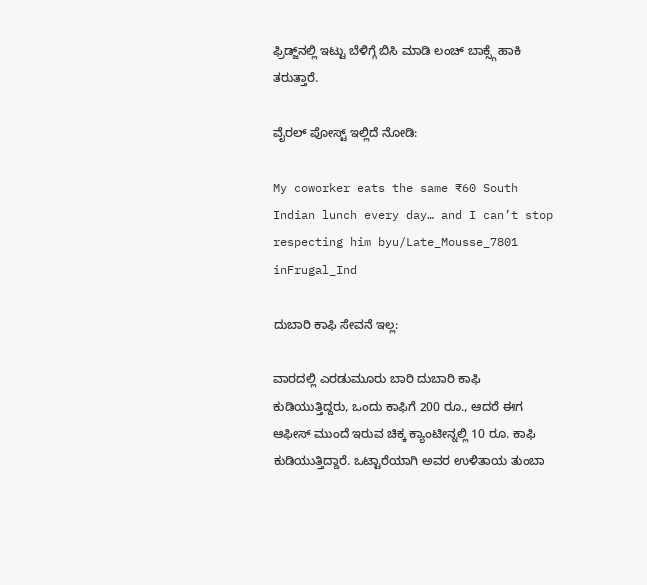ಫ್ರಿಡ್ಜ್‌ನಲ್ಲಿ ಇಟ್ಟು ಬೆಳಿಗ್ಗೆ ಬಿಸಿ ಮಾಡಿ ಲಂಚ್ ಬಾಕ್ಸ್ಗೆ ಹಾಕಿ ತರುತ್ತಾರೆ.

ವೈರಲ್ ಪೋಸ್ಟ್ ಇಲ್ಲಿದೆ ನೋಡಿ:

My coworker eats the same ₹60 South Indian lunch every day… and I can’t stop respecting him byu/Late_Mousse_7801 inFrugal_Ind

ದುಬಾರಿ ಕಾಫಿ ಸೇವನೆ ಇಲ್ಲ:

ವಾರದಲ್ಲಿ ಎರಡುಮೂರು ಬಾರಿ ದುಬಾರಿ ಕಾಫಿ ಕುಡಿಯುತ್ತಿದ್ದರು, ಒಂದು ಕಾಫಿಗೆ 200 ರೂ., ಆದರೆ ಈಗ ಆಫೀಸ್ ಮುಂದೆ ಇರುವ ಚಿಕ್ಕ ಕ್ಯಾಂಟೀನ್ನಲ್ಲಿ 10 ರೂ. ಕಾಫಿ ಕುಡಿಯುತ್ತಿದ್ದಾರೆ. ಒಟ್ಟಾರೆಯಾಗಿ ಅವರ ಉಳಿತಾಯ ತುಂಬಾ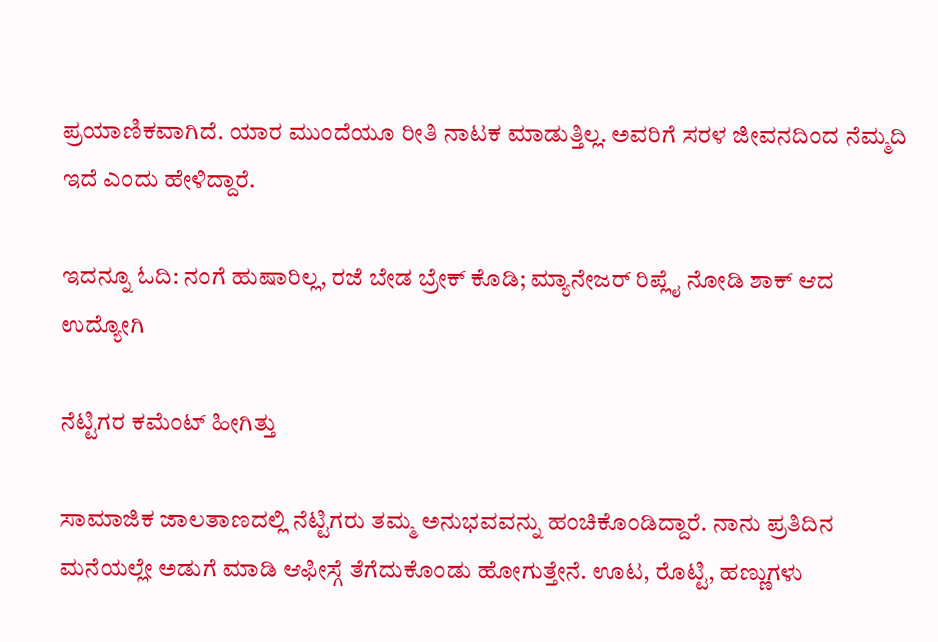ಪ್ರಯಾಣಿಕವಾಗಿದೆ. ಯಾರ ಮುಂದೆಯೂ ರೀತಿ ನಾಟಕ ಮಾಡುತ್ತಿಲ್ಲ. ಅವರಿಗೆ ಸರಳ ಜೀವನದಿಂದ ನೆಮ್ಮದಿ ಇದೆ ಎಂದು ಹೇಳಿದ್ದಾರೆ.

ಇದನ್ನೂ ಓದಿ: ನಂಗೆ ಹುಷಾರಿಲ್ಲ, ರಜೆ ಬೇಡ ಬ್ರೇಕ್ ಕೊಡಿ; ಮ್ಯಾನೇಜರ್ ರಿಪ್ಲೈ ನೋಡಿ ಶಾಕ್ ಆದ ಉದ್ಯೋಗಿ

ನೆಟ್ಟಿಗರ ಕಮೆಂಟ್ ಹೀಗಿತ್ತು

ಸಾಮಾಜಿಕ ಜಾಲತಾಣದಲ್ಲಿ ನೆಟ್ಟಿಗರು ತಮ್ಮ ಅನುಭವವನ್ನು ಹಂಚಿಕೊಂಡಿದ್ದಾರೆ. ನಾನು ಪ್ರತಿದಿನ ಮನೆಯಲ್ಲೇ ಅಡುಗೆ ಮಾಡಿ ಆಫೀಸ್ಗೆ ತೆಗೆದುಕೊಂಡು ಹೋಗುತ್ತೇನೆ. ಊಟ, ರೊಟ್ಟಿ, ಹಣ್ಣುಗಳು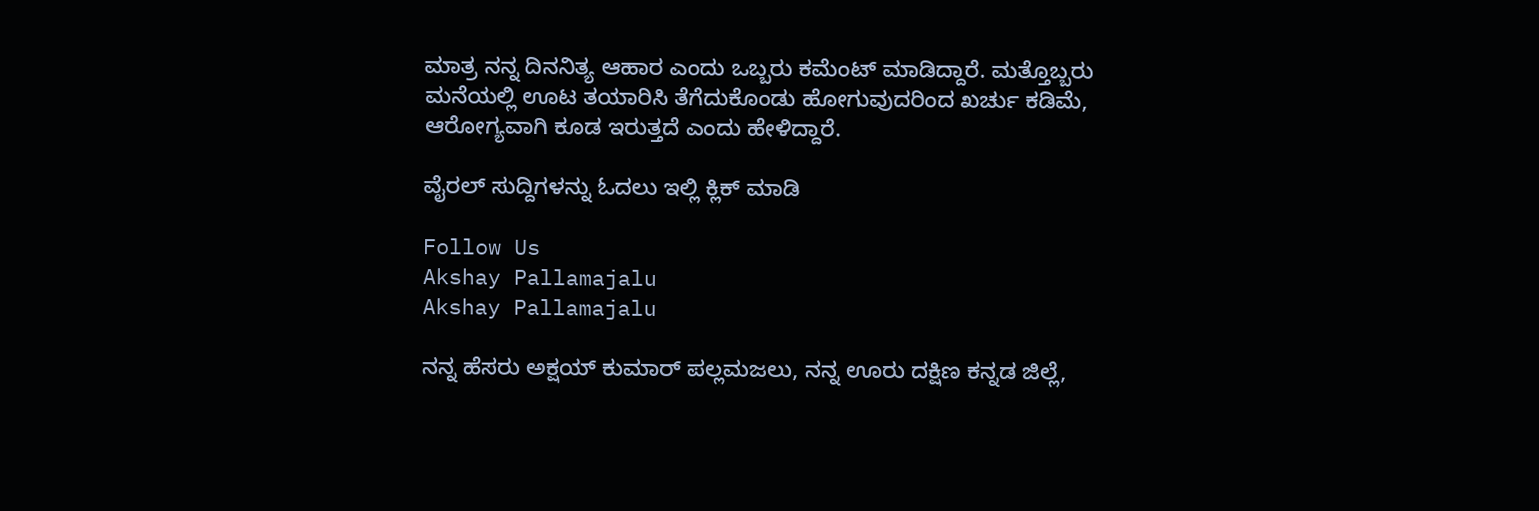ಮಾತ್ರ ನನ್ನ ದಿನನಿತ್ಯ ಆಹಾರ ಎಂದು ಒಬ್ಬರು ಕಮೆಂಟ್ ಮಾಡಿದ್ದಾರೆ. ಮತ್ತೊಬ್ಬರು ಮನೆಯಲ್ಲಿ ಊಟ ತಯಾರಿಸಿ ತೆಗೆದುಕೊಂಡು ಹೋಗುವುದರಿಂದ ಖರ್ಚು ಕಡಿಮೆ, ಆರೋಗ್ಯವಾಗಿ ಕೂಡ ಇರುತ್ತದೆ ಎಂದು ಹೇಳಿದ್ದಾರೆ.

ವೈರಲ್ ಸುದ್ದಿಗಳನ್ನು ಓದಲು ಇಲ್ಲಿ ಕ್ಲಿಕ್ ಮಾಡಿ

Follow Us
Akshay Pallamajalu
Akshay Pallamajalu

ನನ್ನ ಹೆಸರು ಅಕ್ಷಯ್ ಕುಮಾರ್ ಪಲ್ಲಮಜಲು, ನನ್ನ ಊರು ದಕ್ಷಿಣ ಕನ್ನಡ ಜಿಲ್ಲೆ,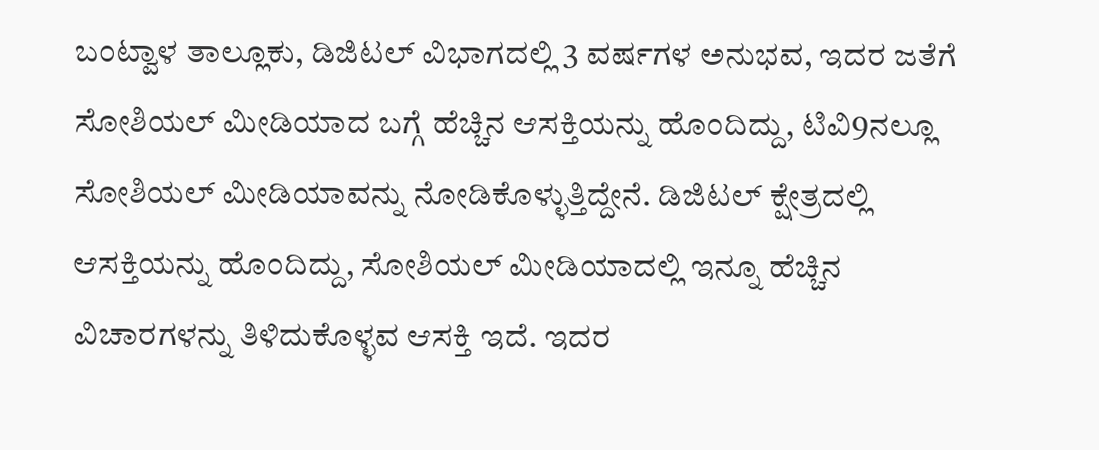ಬಂಟ್ವಾಳ ತಾಲ್ಲೂಕು, ಡಿಜಿಟಲ್ ವಿಭಾಗದಲ್ಲಿ 3 ವರ್ಷಗಳ ಅನುಭವ, ಇದರ ಜತೆಗೆ ಸೋಶಿಯಲ್ ಮೀಡಿಯಾದ ಬಗ್ಗೆ ಹೆಚ್ಚಿನ ಆಸಕ್ತಿಯನ್ನು ಹೊಂದಿದ್ದು, ಟಿವಿ9ನಲ್ಲೂ ಸೋಶಿಯಲ್ ಮೀಡಿಯಾವನ್ನು ನೋಡಿಕೊಳ್ಳುತ್ತಿದ್ದೇನೆ. ಡಿಜಿಟಲ್ ಕ್ಷೇತ್ರದಲ್ಲಿ ಆಸಕ್ತಿಯನ್ನು ಹೊಂದಿದ್ದು, ಸೋಶಿಯಲ್ ಮೀಡಿಯಾದಲ್ಲಿ ಇನ್ನೂ ಹೆಚ್ಚಿನ ವಿಚಾರಗಳನ್ನು ತಿಳಿದುಕೊಳ್ಳವ ಆಸಕ್ತಿ ಇದೆ. ಇದರ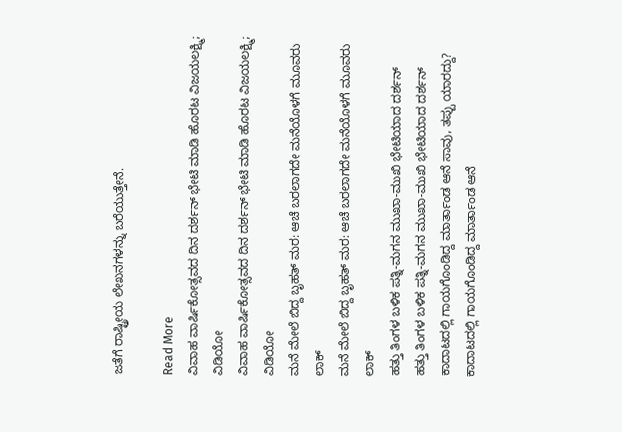ಜತೆಗೆ ರಾಷ್ಟ್ರೀಯ ಲೇಖನಗಳನ್ನು ಬರೆಯುತ್ತೇನೆ.

Read More
ವಿವಾಹ ವಾರ್ಷಿಕೋತ್ಸವದ ದಿನ ದರ್ಶನ್ ಭೇಟಿ ಮಾಡಿ ಹೊರಟ ವಿಜಯಲಕ್ಷ್ಮಿ; ವಿಡಿಯೋ
ವಿವಾಹ ವಾರ್ಷಿಕೋತ್ಸವದ ದಿನ ದರ್ಶನ್ ಭೇಟಿ ಮಾಡಿ ಹೊರಟ ವಿಜಯಲಕ್ಷ್ಮಿ; ವಿಡಿಯೋ
ಮನೆ ಮೇಲೆ ಬಿದ್ದ ಬೃಹತ್ ಮರ: ಆಚೆ ಬರಲಾಗದೇ ಮನೆಯೊಳಗೆ ಮೂವರು ಲಾಕ್
ಮನೆ ಮೇಲೆ ಬಿದ್ದ ಬೃಹತ್ ಮರ: ಆಚೆ ಬರಲಾಗದೇ ಮನೆಯೊಳಗೆ ಮೂವರು ಲಾಕ್
ಹತ್ತು ತಿಂಗಳ ಬಳಿಕ ಪತ್ನಿ-ಮಗನ ಮುಖಾ-ಮುಖಿ ಭೇಟಿಯಾದ ದರ್ಶನ್
ಹತ್ತು ತಿಂಗಳ ಬಳಿಕ ಪತ್ನಿ-ಮಗನ ಮುಖಾ-ಮುಖಿ ಭೇಟಿಯಾದ ದರ್ಶನ್
ಕಾದಾಟದಲ್ಲಿ ಗಾಯಗೊಂಡಿದ್ದ ಮಾರ್ತಾಂಡ ಆನೆ ಸಾವು, ತಪ್ಪು ಯಾರದ್ದು?
ಕಾದಾಟದಲ್ಲಿ ಗಾಯಗೊಂಡಿದ್ದ ಮಾರ್ತಾಂಡ ಆನೆ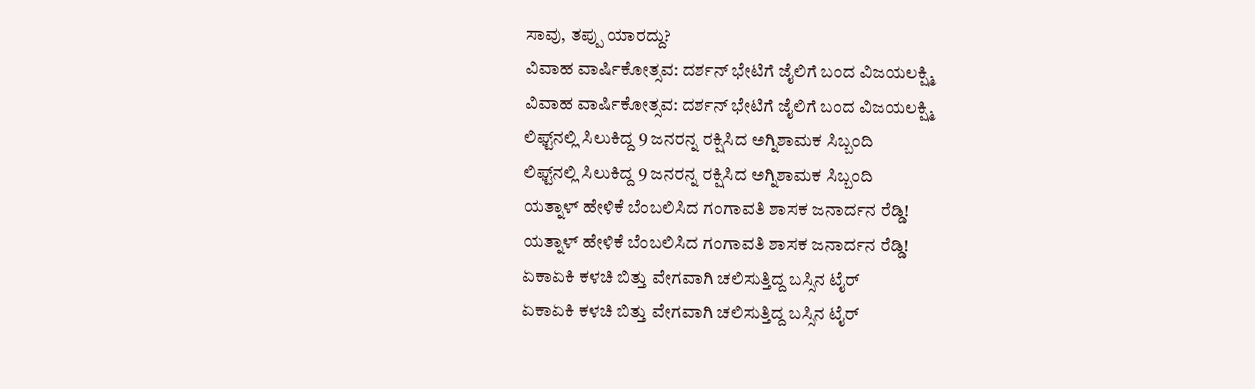ಸಾವು, ತಪ್ಪು ಯಾರದ್ದು?
ವಿವಾಹ ವಾರ್ಷಿಕೋತ್ಸವ: ದರ್ಶನ್ ಭೇಟಿಗೆ ಜೈಲಿಗೆ ಬಂದ ವಿಜಯಲಕ್ಷ್ಮಿ
ವಿವಾಹ ವಾರ್ಷಿಕೋತ್ಸವ: ದರ್ಶನ್ ಭೇಟಿಗೆ ಜೈಲಿಗೆ ಬಂದ ವಿಜಯಲಕ್ಷ್ಮಿ
ಲಿಫ್ಟ್‌ನಲ್ಲಿ ಸಿಲುಕಿದ್ದ 9 ಜನರನ್ನ ರಕ್ಷಿಸಿದ ಅಗ್ನಿಶಾಮಕ ಸಿಬ್ಬಂದಿ
ಲಿಫ್ಟ್‌ನಲ್ಲಿ ಸಿಲುಕಿದ್ದ 9 ಜನರನ್ನ ರಕ್ಷಿಸಿದ ಅಗ್ನಿಶಾಮಕ ಸಿಬ್ಬಂದಿ
ಯತ್ನಾಳ್ ಹೇಳಿಕೆ ಬೆಂಬಲಿಸಿದ ಗಂಗಾವತಿ ಶಾಸಕ ಜನಾರ್ದನ ರೆಡ್ಡಿ!
ಯತ್ನಾಳ್ ಹೇಳಿಕೆ ಬೆಂಬಲಿಸಿದ ಗಂಗಾವತಿ ಶಾಸಕ ಜನಾರ್ದನ ರೆಡ್ಡಿ!
ಏಕಾಏಕಿ ಕಳಚಿ ಬಿತ್ತು ವೇಗವಾಗಿ ಚಲಿಸುತ್ತಿದ್ದ ಬಸ್ಸಿನ ಟೈರ್
ಏಕಾಏಕಿ ಕಳಚಿ ಬಿತ್ತು ವೇಗವಾಗಿ ಚಲಿಸುತ್ತಿದ್ದ ಬಸ್ಸಿನ ಟೈರ್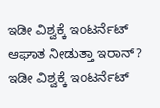ಇಡೀ ವಿಶ್ವಕ್ಕೆ ಇಂಟರ್ನೆಟ್ ಆಘಾತ ನೀಡುತ್ತಾ ಇರಾನ್?
ಇಡೀ ವಿಶ್ವಕ್ಕೆ ಇಂಟರ್ನೆಟ್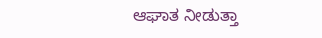ಆಘಾತ ನೀಡುತ್ತಾ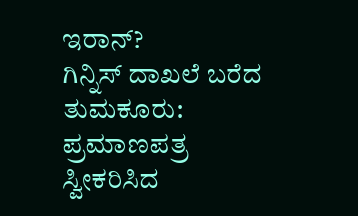ಇರಾನ್?
ಗಿನ್ನಿಸ್ ದಾಖಲೆ ಬರೆದ ತುಮಕೂರು: ಪ್ರಮಾಣಪತ್ರ ಸ್ವೀಕರಿಸಿದ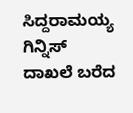ಸಿದ್ದರಾಮಯ್ಯ
ಗಿನ್ನಿಸ್ ದಾಖಲೆ ಬರೆದ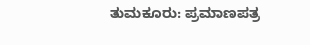ತುಮಕೂರು: ಪ್ರಮಾಣಪತ್ರ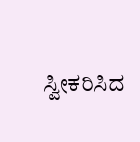ಸ್ವೀಕರಿಸಿದ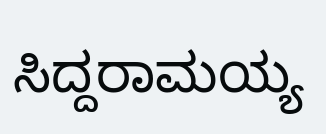ಸಿದ್ದರಾಮಯ್ಯ